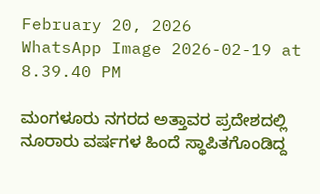February 20, 2026
WhatsApp Image 2026-02-19 at 8.39.40 PM

ಮಂಗಳೂರು ನಗರದ ಅತ್ತಾವರ ಪ್ರದೇಶದಲ್ಲಿ ನೂರಾರು ವರ್ಷಗಳ ಹಿಂದೆ ಸ್ಥಾಪಿತಗೊಂಡಿದ್ದ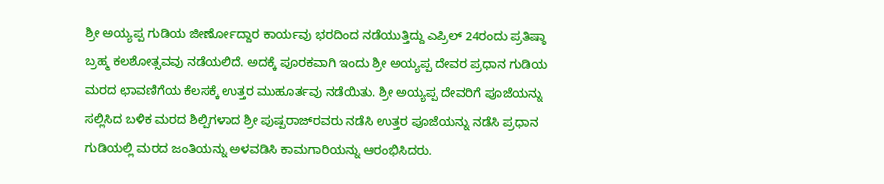ಶ್ರೀ ಅಯ್ಯಪ್ಪ ಗುಡಿಯ ಜೀರ್ಣೋದ್ದಾರ ಕಾರ್ಯವು ಭರದಿಂದ ನಡೆಯುತ್ತಿದ್ದು ಎಪ್ರಿಲ್ 24ರಂದು ಪ್ರತಿಷ್ಠಾ ಬ್ರಹ್ಮ ಕಲಶೋತ್ಸವವು ನಡೆಯಲಿದೆ. ಅದಕ್ಕೆ ಪೂರಕವಾಗಿ ಇಂದು ಶ್ರೀ ಅಯ್ಯಪ್ಪ ದೇವರ ಪ್ರಧಾನ ಗುಡಿಯ ಮರದ ಛಾವಣಿಗೆಯ ಕೆಲಸಕ್ಕೆ ಉತ್ತರ ಮುಹೂರ್ತವು ನಡೆಯಿತು. ಶ್ರೀ ಅಯ್ಯಪ್ಪ ದೇವರಿಗೆ ಪೂಜೆಯನ್ನು ಸಲ್ಲಿಸಿದ ಬಳಿಕ ಮರದ ಶಿಲ್ಪಿಗಳಾದ ಶ್ರೀ ಪುಷ್ಪರಾಜ್‌ರವರು ನಡೆಸಿ ಉತ್ತರ ಪೂಜೆಯನ್ನು ನಡೆಸಿ ಪ್ರಧಾನ ಗುಡಿಯಲ್ಲಿ ಮರದ ಜಂತಿಯನ್ನು ಅಳವಡಿಸಿ ಕಾಮಗಾರಿಯನ್ನು ಆರಂಭಿಸಿದರು.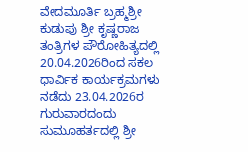ವೇದಮೂರ್ತಿ ಬ್ರಹ್ಮಶ್ರೀ ಕುಡುಪು ಶ್ರೀ ಕೃಷ್ಣರಾಜ ತಂತ್ರಿಗಳ ಪೌರೋಹಿತ್ಯದಲ್ಲಿ 20.04.2026ರಿಂದ ಸಕಲ ಧಾರ್ವಿಕ ಕಾರ್ಯಕ್ರಮಗಳು ನಡೆದು 23.04.2026ರ ಗುರುವಾರದಂದು ಸುಮೂಹರ್ತದಲ್ಲಿ ಶ್ರೀ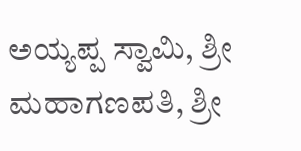ಅಯ್ಯಪ್ಪ ಸ್ವಾಮಿ, ಶ್ರೀ ಮಹಾಗಣಪತಿ, ಶ್ರೀ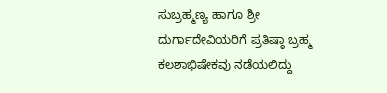ಸುಬ್ರಹ್ಮಣ್ಯ ಹಾಗೂ ಶ್ರೀ ದುರ್ಗಾದೇವಿಯರಿಗೆ ಪ್ರತಿಷ್ಠಾ ಬ್ರಹ್ಮ ಕಲಶಾಭಿಷೇಕವು ನಡೆಯಲಿದ್ದು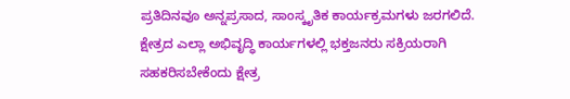ಪ್ರತಿದಿನವೂ ಅನ್ನಪ್ರಸಾದ, ಸಾಂಸ್ಕೃತಿಕ ಕಾರ್ಯಕ್ರಮಗಳು ಜರಗಲಿದೆ. ಕ್ಷೇತ್ರದ ಎಲ್ಲಾ ಅಭಿವೃದ್ಧಿ ಕಾರ್ಯಗಳಲ್ಲಿ ಭಕ್ತಜನರು ಸಕ್ರಿಯರಾಗಿ ಸಹಕರಿಸಬೇಕೆಂದು ಕ್ಷೇತ್ರ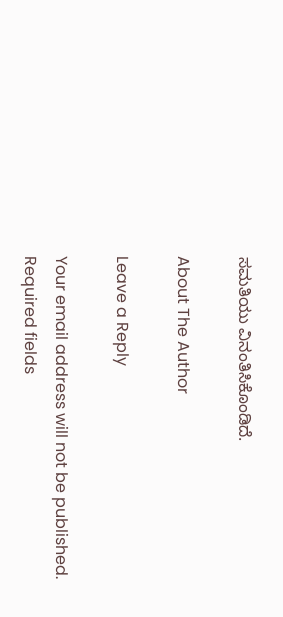ಸಮತಿಯು ವಿನಂತಿಸಿಕೊಂಡಿದೆ.

About The Author

Leave a Reply

Your email address will not be published. Required fields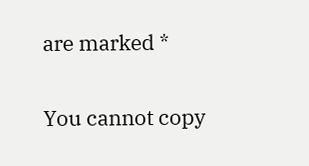are marked *

You cannot copy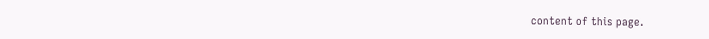content of this page.